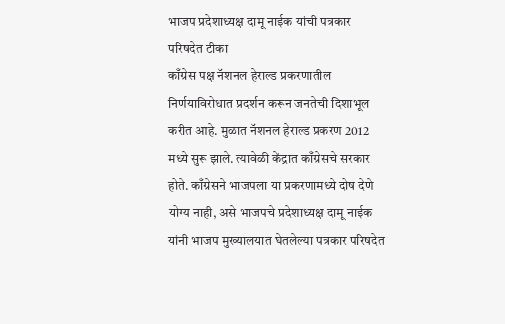भाजप प्रदेशाध्यक्ष दामू नाईक यांची पत्रकार परिषदेत टीका
काँग्रेस पक्ष नॅशनल हेराल्ड प्रकरणातील निर्णयाविरोधात प्रदर्शन करून जनतेची दिशाभूल करीत आहे. मुळात नॅशनल हेराल्ड प्रकरण 2012 मध्ये सुरू झाले. त्यावेळी केंद्रात काँग्रेसचे सरकार होते. काँग्रेसने भाजपला या प्रकरणामध्ये दोष देणे योग्य नाही, असे भाजपचे प्रदेशाध्यक्ष दामू नाईक यांनी भाजप मुख्यालयात घेतलेल्या पत्रकार परिषदेत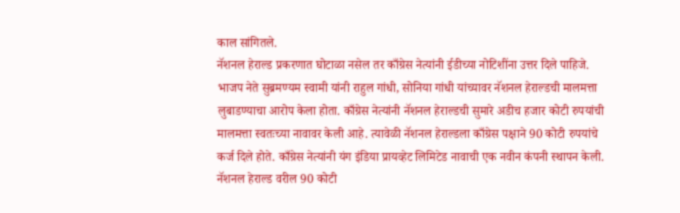काल सांगितले.
नॅशनल हेराल्ड प्रकरणात घोटाळा नसेल तर काँग्रेस नेत्यांनी ईडीच्या नोटिशींना उत्तर दिले पाहिजे. भाजप नेते सुब्रमण्यम स्वामी यांनी राहुल गांधी, सोनिया गांधी यांच्यावर नॅशनल हेराल्डची मालमत्ता लुबाडण्याचा आरोप केला होता. काँग्रेस नेत्यांनी नॅशनल हेराल्डची सुमारे अडीच हजार कोटी रुपयांची मालमत्ता स्वतःच्या नावावर केली आहे. त्यावेळी नॅशनल हेराल्डला काँग्रेस पक्षाने 90 कोटी रुपयांचे कर्ज दिले होते. काँग्रेस नेत्यांनी यंग इंडिया प्रायव्हेट लिमिटेड नावाची एक नवीन कंपनी स्थापन केली. नॅशनल हेराल्ड वरील 90 कोटी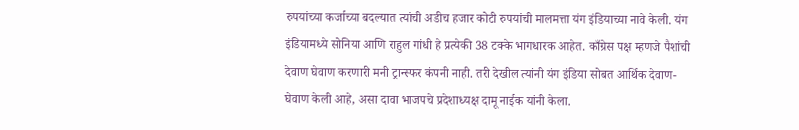रुपयांच्या कर्जाच्या बदल्यात त्यांची अडीच हजार कोटी रुपयांची मालमत्ता यंग इंडियाच्या नावे केली. यंग इंडियामध्ये सोनिया आणि राहुल गांधी हे प्रत्येकी 38 टक्के भागधारक आहेत. काँग्रेस पक्ष म्हणजे पैशांची देवाण घेवाण करणारी मनी ट्रान्स्फर कंपनी नाही. तरी देखील त्यांनी यंग इंडिया सोबत आर्थिक देवाण-घेवाण केली आहे, असा दावा भाजपचे प्रदेशाध्यक्ष दामू नाईक यांनी केला.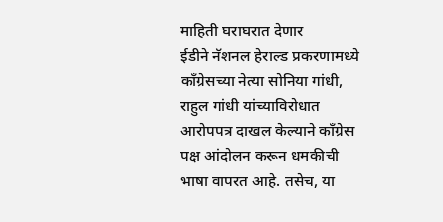माहिती घराघरात देणार
ईडीने नॅशनल हेराल्ड प्रकरणामध्ये काँग्रेसच्या नेत्या सोनिया गांधी, राहुल गांधी यांच्याविरोधात आरोपपत्र दाखल केल्याने काँग्रेस पक्ष आंदोलन करून धमकीची भाषा वापरत आहे. तसेच, या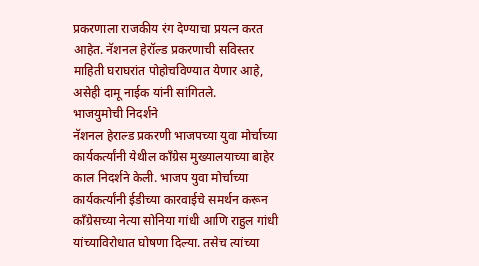प्रकरणाला राजकीय रंग देण्याचा प्रयत्न करत आहेत. नॅशनल हेरॉल्ड प्रकरणाची सविस्तर माहिती घराघरांत पोहोचविण्यात येणार आहे, असेही दामू नाईक यांनी सांगितले.
भाजयुमोची निदर्शने
नॅशनल हेराल्ड प्रकरणी भाजपच्या युवा मोर्चाच्या कार्यकर्त्यांनी येथील काँग्रेस मुख्यालयाच्या बाहेर काल निदर्शने केली. भाजप युवा मोर्चाच्या कार्यकर्त्यांनी ईडीच्या कारवाईचे समर्थन करून काँग्रेसच्या नेत्या सोनिया गांधी आणि राहुल गांधी यांच्याविरोधात घोषणा दिल्या. तसेच त्यांच्या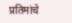प्रतिमांचे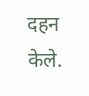दहन केले.